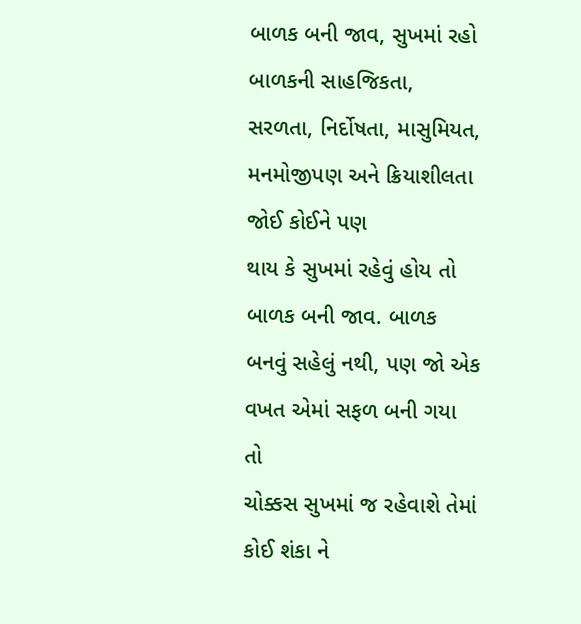બાળક બની જાવ, સુખમાં રહો
બાળકની સાહજિકતા, સરળતા, નિર્દોષતા, માસુમિયત, મનમોજીપણ અને ક્રિયાશીલતા જોઈ કોઈને પણ
થાય કે સુખમાં રહેવું હોય તો બાળક બની જાવ. બાળક બનવું સહેલું નથી, પણ જો એક વખત એમાં સફળ બની ગયા તો
ચોક્કસ સુખમાં જ રહેવાશે તેમાં કોઈ શંકા ને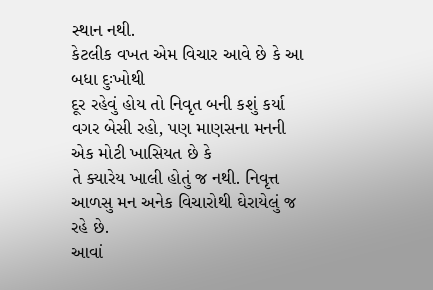સ્થાન નથી.
કેટલીક વખત એમ વિચાર આવે છે કે આ બધા દુઃખોથી
દૂર રહેવું હોય તો નિવૃત બની કશું કર્યા વગર બેસી રહો, પણ માણસના મનની એક મોટી ખાસિયત છે કે
તે ક્યારેય ખાલી હોતું જ નથી. નિવૃત્ત આળસુ મન અનેક વિચારોથી ઘેરાયેલું જ રહે છે.
આવાં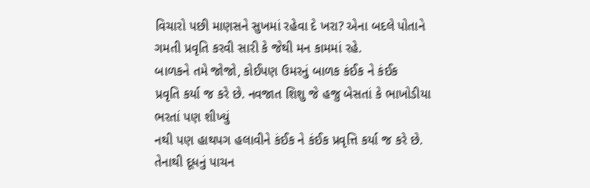વિચારો પછી માણસને સુખમાં રહેવા દે ખરા? એના બદલે પોતાને ગમતી પ્રવૃતિ કરવી સારી કે જેથી મન કામમાં રહે.
બાળકને તમે જોજો, કોઈપણ ઉમરનું બાળક કંઈક ને કંઈક
પ્રવૃતિ કર્યા જ કરે છે. નવજાત શિશુ જે હજુ બેસતાં કે ભાખોડીયા ભરતાં પણ શીખ્યું
નથી પણ હાથપગ હલાવીને કંઈક ને કંઈક પ્રવૃત્તિ કર્યા જ કરે છે. તેનાથી દૂધનું પાચન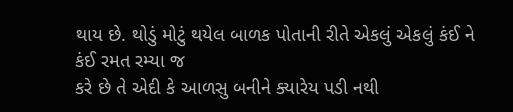થાય છે. થોડું મોટું થયેલ બાળક પોતાની રીતે એકલું એકલું કંઈ ને કંઈ રમત રમ્યા જ
કરે છે તે એદી કે આળસુ બનીને ક્યારેય પડી નથી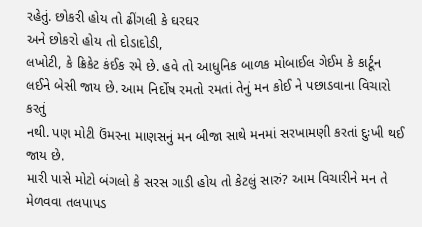રહેતું. છોકરી હોય તો ઢીંગલી કે ઘરઘર
અને છોકરો હોય તો દોડાદોડી,
લખોટી, કે ક્રિકેટ કંઈક રમે છે. હવે તો આધુનિક બાળક મોબાઈલ ગેઈમ કે કાર્ટૂન
લઈને બેસી જાય છે. આમ નિર્દોષ રમતો રમતાં તેનું મન કોઈ ને પછાડવાના વિચારો કરતું
નથી. પણ મોટી ઉંમરના માણસનું મન બીજા સાથે મનમાં સરખામણી કરતાં દુઃખી થઈ જાય છે.
મારી પાસે મોટો બંગલો કે સરસ ગાડી હોય તો કેટલું સારું? આમ વિચારીને મન તે મેળવવા તલપાપડ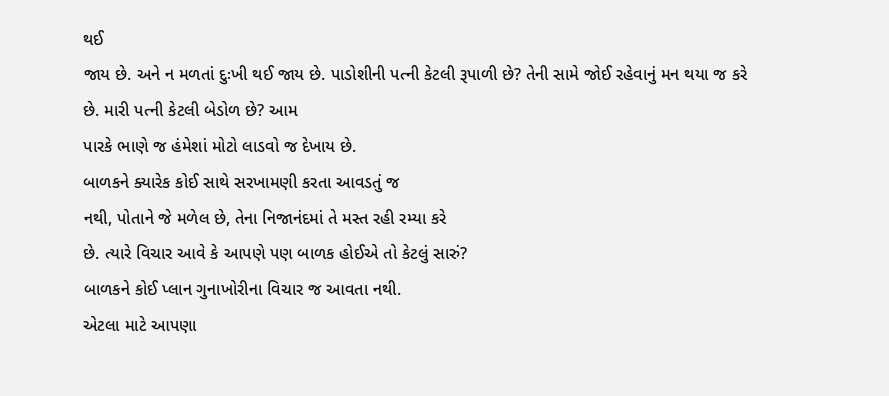થઈ
જાય છે. અને ન મળતાં દુઃખી થઈ જાય છે. પાડોશીની પત્ની કેટલી રૂપાળી છે? તેની સામે જોઈ રહેવાનું મન થયા જ કરે
છે. મારી પત્ની કેટલી બેડોળ છે? આમ
પારકે ભાણે જ હંમેશાં મોટો લાડવો જ દેખાય છે.
બાળકને ક્યારેક કોઈ સાથે સરખામણી કરતા આવડતું જ
નથી, પોતાને જે મળેલ છે, તેના નિજાનંદમાં તે મસ્ત રહી રમ્યા કરે
છે. ત્યારે વિચાર આવે કે આપણે પણ બાળક હોઈએ તો કેટલું સારું?
બાળકને કોઈ પ્લાન ગુનાખોરીના વિચાર જ આવતા નથી.
એટલા માટે આપણા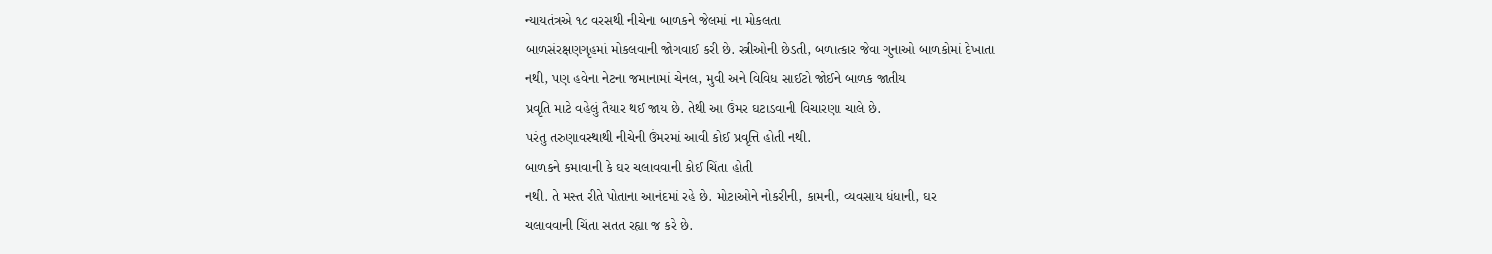ન્યાયતંત્રએ ૧૮ વરસથી નીચેના બાળકને જેલમાં ના મોકલતા
બાળસંરક્ષણગૃહમાં મોકલવાની જોગવાઈ કરી છે. સ્ત્રીઓની છેડતી, બળાત્કાર જેવા ગુનાઓ બાળકોમાં દેખાતા
નથી, પણ હવેના નેટના જમાનામાં ચેનલ, મુવી અને વિવિધ સાઈટો જોઈને બાળક જાતીય
પ્રવૃતિ માટે વહેલું તૈયાર થઈ જાય છે. તેથી આ ઉંમર ઘટાડવાની વિચારણા ચાલે છે.
પરંતુ તરુણાવસ્થાથી નીચેની ઉંમરમાં આવી કોઈ પ્રવૃત્તિ હોતી નથી.
બાળકને કમાવાની કે ઘર ચલાવવાની કોઈ ચિંતા હોતી
નથી. તે મસ્ત રીતે પોતાના આનંદમાં રહે છે. મોટાઓને નોકરીની, કામની, વ્યવસાય ધંધાની, ઘર
ચલાવવાની ચિંતા સતત રહ્યા જ કરે છે.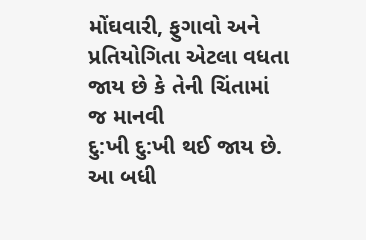મોંઘવારી, ફુગાવો અને પ્રતિયોગિતા એટલા વધતા જાય છે કે તેની ચિંતામાં જ માનવી
દુ:ખી દુ:ખી થઈ જાય છે. આ બધી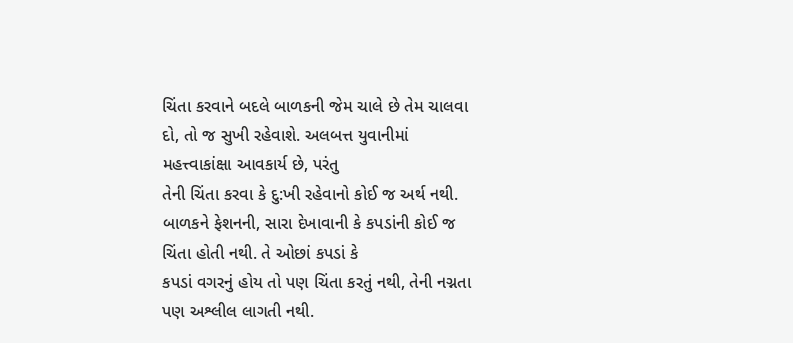ચિંતા કરવાને બદલે બાળકની જેમ ચાલે છે તેમ ચાલવા દો, તો જ સુખી રહેવાશે. અલબત્ત યુવાનીમાં
મહત્ત્વાકાંક્ષા આવકાર્ય છે, પરંતુ
તેની ચિંતા કરવા કે દુ:ખી રહેવાનો કોઈ જ અર્થ નથી.
બાળકને ફેશનની, સારા દેખાવાની કે કપડાંની કોઈ જ ચિંતા હોતી નથી. તે ઓછાં કપડાં કે
કપડાં વગરનું હોય તો પણ ચિંતા કરતું નથી, તેની નગ્નતા પણ અશ્લીલ લાગતી નથી.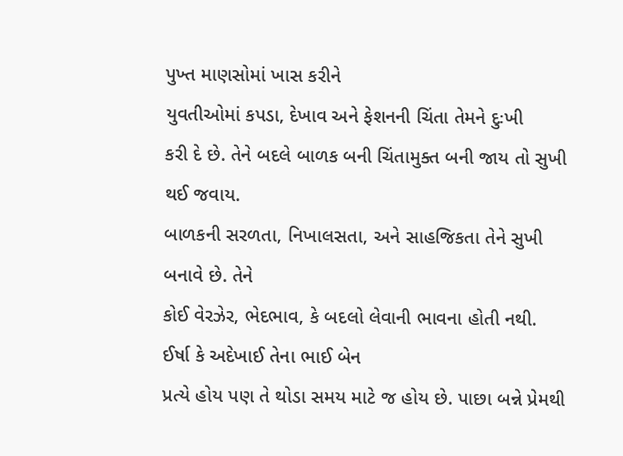પુખ્ત માણસોમાં ખાસ કરીને
યુવતીઓમાં કપડા, દેખાવ અને ફેશનની ચિંતા તેમને દુઃખી
કરી દે છે. તેને બદલે બાળક બની ચિંતામુક્ત બની જાય તો સુખી થઈ જવાય.
બાળકની સરળતા, નિખાલસતા, અને સાહજિકતા તેને સુખી બનાવે છે. તેને
કોઈ વેરઝેર, ભેદભાવ, કે બદલો લેવાની ભાવના હોતી નથી. ઈર્ષા કે અદેખાઈ તેના ભાઈ બેન
પ્રત્યે હોય પણ તે થોડા સમય માટે જ હોય છે. પાછા બન્ને પ્રેમથી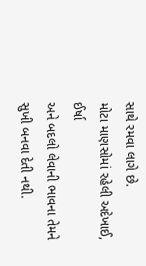સાથે રમવા લાગે છે.
મોટા માણસોમાં રહેલી અદેખાઈ, ઈર્ષા
અને બદલો લેવાની ભાવના તેમને સુખી બનવા દેતી નથી.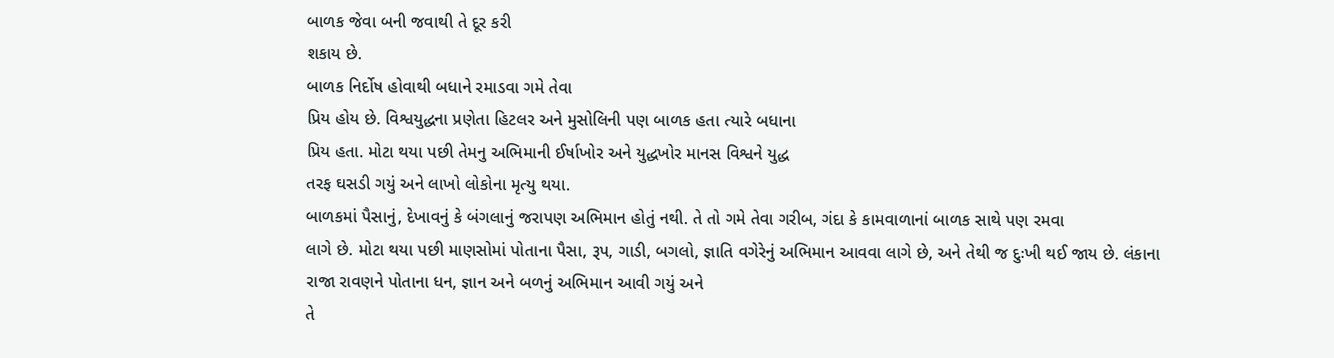બાળક જેવા બની જવાથી તે દૂર કરી
શકાય છે.
બાળક નિર્દોષ હોવાથી બધાને રમાડવા ગમે તેવા
પ્રિય હોય છે. વિશ્વયુદ્ધના પ્રણેતા હિટલર અને મુસોલિની પણ બાળક હતા ત્યારે બધાના
પ્રિય હતા. મોટા થયા પછી તેમનુ અભિમાની ઈર્ષાખોર અને યુદ્ધખોર માનસ વિશ્વને યુદ્ધ
તરફ ઘસડી ગયું અને લાખો લોકોના મૃત્યુ થયા.
બાળકમાં પૈસાનું, દેખાવનું કે બંગલાનું જરાપણ અભિમાન હોતું નથી. તે તો ગમે તેવા ગરીબ, ગંદા કે કામવાળાનાં બાળક સાથે પણ રમવા
લાગે છે. મોટા થયા પછી માણસોમાં પોતાના પૈસા, રૂપ, ગાડી, બગલો, જ્ઞાતિ વગેરેનું અભિમાન આવવા લાગે છે, અને તેથી જ દુઃખી થઈ જાય છે. લંકાના
રાજા રાવણને પોતાના ધન, જ્ઞાન અને બળનું અભિમાન આવી ગયું અને
તે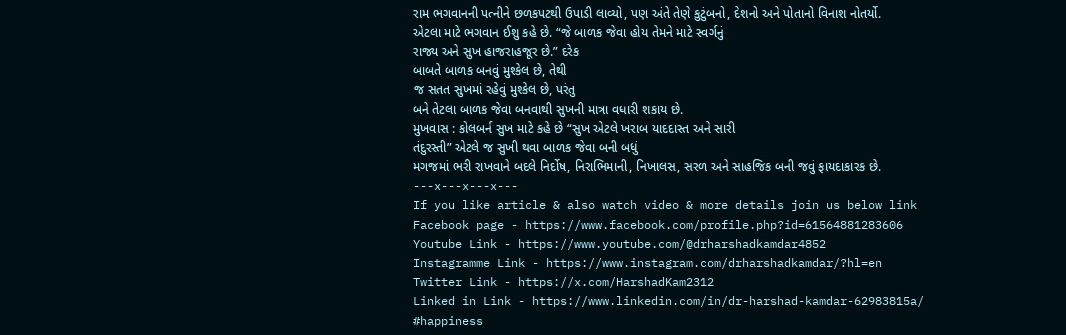રામ ભગવાનની પત્નીને છળકપટથી ઉપાડી લાવ્યો, પણ અંતે તેણે કુટુંબનો, દેશનો અને પોતાનો વિનાશ નોતર્યો.
એટલા માટે ભગવાન ઈશુ કહે છે. “જે બાળક જેવા હોય તેમને માટે સ્વર્ગનું
રાજ્ય અને સુખ હાજરાહજૂર છે.” દરેક
બાબતે બાળક બનવું મુશ્કેલ છે, તેથી
જ સતત સુખમાં રહેવું મુશ્કેલ છે, પરંતુ
બને તેટલા બાળક જેવા બનવાથી સુખની માત્રા વધારી શકાય છે.
મુખવાસ : કોલબર્ન સુખ માટે કહે છે “સુખ એટલે ખરાબ યાદદાસ્ત અને સારી
તંદુરસ્તી” એટલે જ સુખી થવા બાળક જેવા બની બધું
મગજમાં ભરી રાખવાને બદલે નિર્દોષ, નિરાભિમાની, નિખાલસ, સરળ અને સાહજિક બની જવું ફાયદાકારક છે.
---x---x---x---
If you like article & also watch video & more details join us below link
Facebook page - https://www.facebook.com/profile.php?id=61564881283606
Youtube Link - https://www.youtube.com/@drharshadkamdar4852
Instagramme Link - https://www.instagram.com/drharshadkamdar/?hl=en
Twitter Link - https://x.com/HarshadKam2312
Linked in Link - https://www.linkedin.com/in/dr-harshad-kamdar-62983815a/
#happiness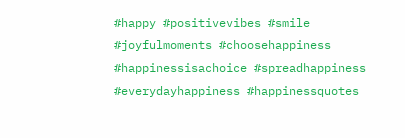#happy #positivevibes #smile #joyfulmoments #choosehappiness #happinessisachoice #spreadhappiness #everydayhappiness #happinessquotes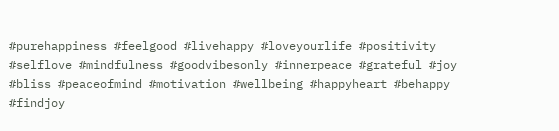#purehappiness #feelgood #livehappy #loveyourlife #positivity #selflove #mindfulness #goodvibesonly #innerpeace #grateful #joy #bliss #peaceofmind #motivation #wellbeing #happyheart #behappy #findjoy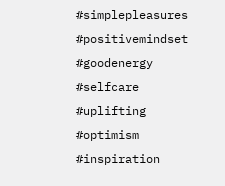#simplepleasures #positivemindset #goodenergy #selfcare #uplifting #optimism #inspiration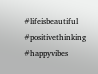#lifeisbeautiful #positivethinking #happyvibes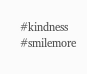#kindness #smilemore